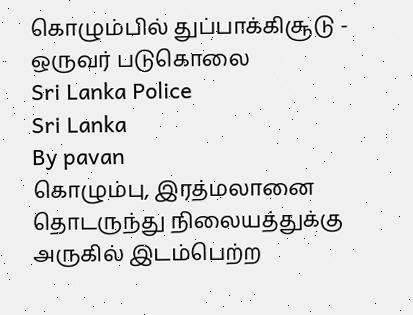கொழும்பில் துப்பாக்கிசூடு - ஒருவர் படுகொலை
Sri Lanka Police
Sri Lanka
By pavan
கொழும்பு, இரத்மலானை தொடருந்து நிலையத்துக்கு அருகில் இடம்பெற்ற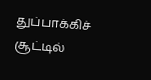துப்பாக்கிச் சூட்டில்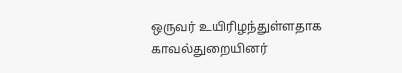ஒருவர் உயிரிழந்துள்ளதாக காவல்துறையினர்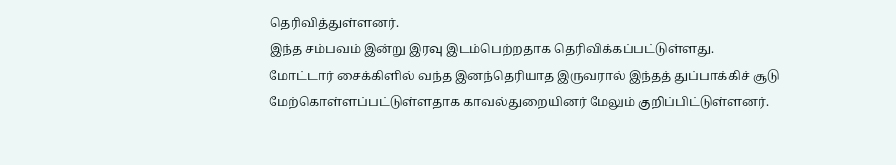தெரிவித்துள்ளனர்.
இந்த சம்பவம் இன்று இரவு இடம்பெற்றதாக தெரிவிக்கப்பட்டுள்ளது.
மோட்டார் சைக்கிளில் வந்த இனந்தெரியாத இருவரால் இந்தத் துப்பாக்கிச் சூடு மேற்கொள்ளப்பட்டுள்ளதாக காவல்துறையினர் மேலும் குறிப்பிட்டுள்ளனர்.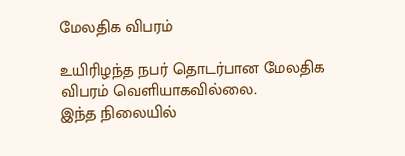மேலதிக விபரம்

உயிரிழந்த நபர் தொடர்பான மேலதிக விபரம் வெளியாகவில்லை.
இந்த நிலையில்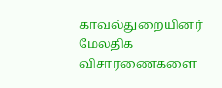காவல்துறையினர் மேலதிக விசாரணைகளை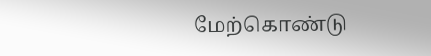மேற்கொண்டு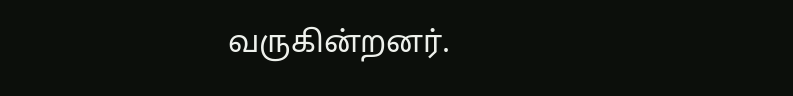வருகின்றனர்.